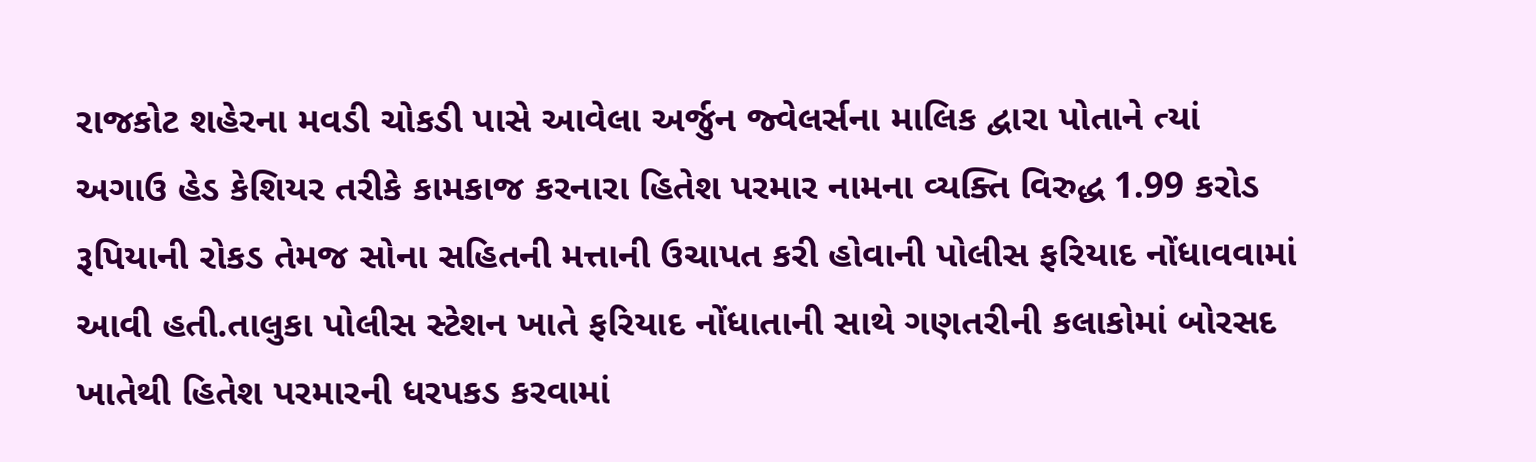રાજકોટ શહેરના મવડી ચોકડી પાસે આવેલા અર્જુન જ્વેલર્સના માલિક દ્વારા પોતાને ત્યાં અગાઉ હેડ કેશિયર તરીકે કામકાજ કરનારા હિતેશ પરમાર નામના વ્યક્તિ વિરુદ્ધ 1.99 કરોડ રૂપિયાની રોકડ તેમજ સોના સહિતની મત્તાની ઉચાપત કરી હોવાની પોલીસ ફરિયાદ નોંધાવવામાં આવી હતી.તાલુકા પોલીસ સ્ટેશન ખાતે ફરિયાદ નોંધાતાની સાથે ગણતરીની કલાકોમાં બોરસદ ખાતેથી હિતેશ પરમારની ધરપકડ કરવામાં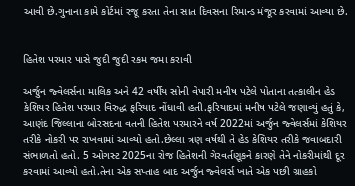આવી છે.ગુનાના કામે કોર્ટમાં રજૂ કરતા તેના સાત દિવસના રિમાન્ડ મંજૂર કરવામાં આવ્યા છે.


હિતેશ પરમાર પાસે જુદી જુદી રકમ જમા કરાવી

અર્જુન જ્વેલર્સના માલિક અને 42 વર્ષીય સોની વેપારી મનીષ પટેલે પોતાના તત્કાલીન હેડ કેશિયર હિતેશ પરમાર વિરુદ્ધ ફરિયાદ નોંધાવી હતી.ફરિયાદમાં મનીષ પટેલે જણાવ્યું હતું કે, આણંદ જિલ્લાના બોરસદના વતની હિતેશ પરમારને વર્ષ 2022માં અર્જુન જ્વેલર્સમાં કેશિયર તરીકે નોકરી પર રાખવામાં આવ્યો હતો.છેલ્લા ત્રણ વર્ષથી તે હેડ કેશિયર તરીકે જવાબદારી સંભાળતો હતો. 5 ઓગસ્ટ 2025ના રોજ હિતેશની ગેરવર્તણૂકને કારણે તેને નોકરીમાંથી દૂર કરવામાં આવ્યો હતો.તેના એક સપ્તાહ બાદ અર્જુન જ્વેલર્સ ખાતે એક પછી ગ્રાહકો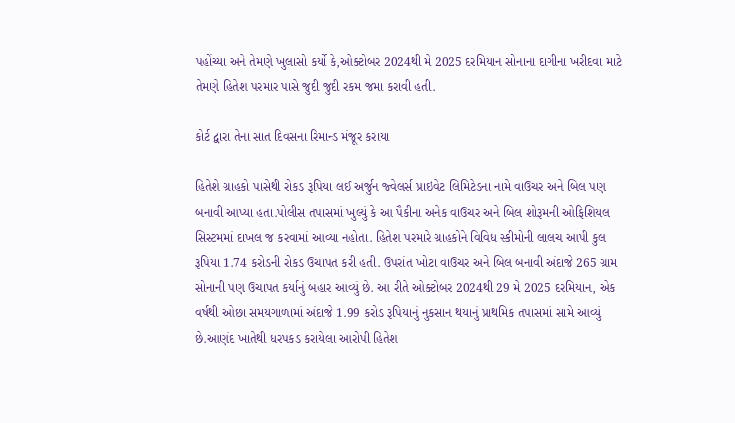પહોંચ્યા અને તેમણે ખુલાસો કર્યો કે,ઓક્ટોબર 2024થી મે 2025 દરમિયાન સોનાના દાગીના ખરીદવા માટે તેમણે હિતેશ પરમાર પાસે જુદી જુદી રકમ જમા કરાવી હતી.

કોર્ટ દ્વારા તેના સાત દિવસના રિમાન્ડ મંજૂર કરાયા

હિતેશે ગ્રાહકો પાસેથી રોકડ રૂપિયા લઈ અર્જુન જ્વેલર્સ પ્રાઇવેટ લિમિટેડના નામે વાઉચર અને બિલ પણ બનાવી આપ્યા હતા.પોલીસ તપાસમાં ખુલ્યું કે આ પૈકીના અનેક વાઉચર અને બિલ શોરૂમની ઓફિશિયલ સિસ્ટમમાં દાખલ જ કરવામાં આવ્યા નહોતા. હિતેશ પરમારે ગ્રાહકોને વિવિધ સ્કીમોની લાલચ આપી કુલ રૂપિયા 1.74 કરોડની રોકડ ઉચાપત કરી હતી. ઉપરાંત ખોટા વાઉચર અને બિલ બનાવી અંદાજે 265 ગ્રામ સોનાની પણ ઉચાપત કર્યાનું બહાર આવ્યું છે. આ રીતે ઓક્ટોબર 2024થી 29 મે 2025 દરમિયાન, એક વર્ષથી ઓછા સમયગાળામાં અંદાજે 1.99 કરોડ રૂપિયાનું નુકસાન થયાનું પ્રાથમિક તપાસમાં સામે આવ્યું છે.આણંદ ખાતેથી ધરપકડ કરાયેલા આરોપી હિતેશ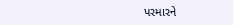પરમારને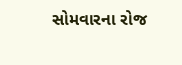સોમવારના રોજ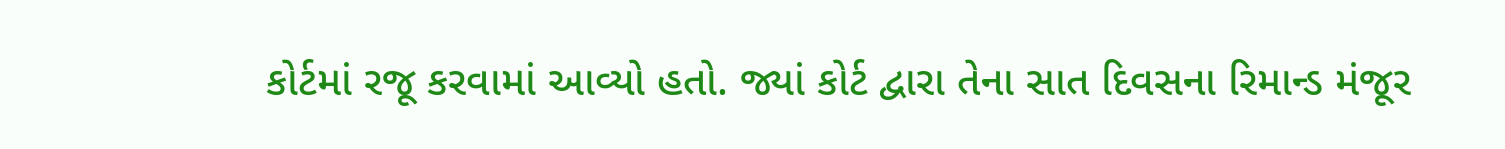કોર્ટમાં રજૂ કરવામાં આવ્યો હતો. જ્યાં કોર્ટ દ્વારા તેના સાત દિવસના રિમાન્ડ મંજૂર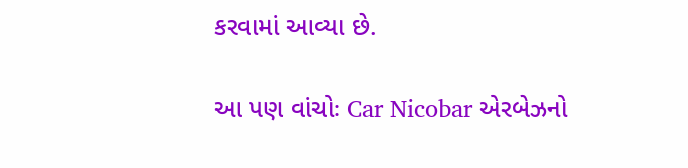કરવામાં આવ્યા છે.

આ પણ વાંચોઃ Car Nicobar એરબેઝનો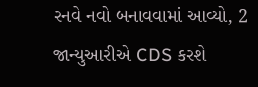રનવે નવો બનાવવામાં આવ્યો, 2 જાન્યુઆરીએ CDS કરશે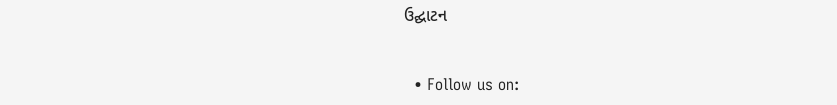ઉદ્ઘાટન


  • Follow us on: